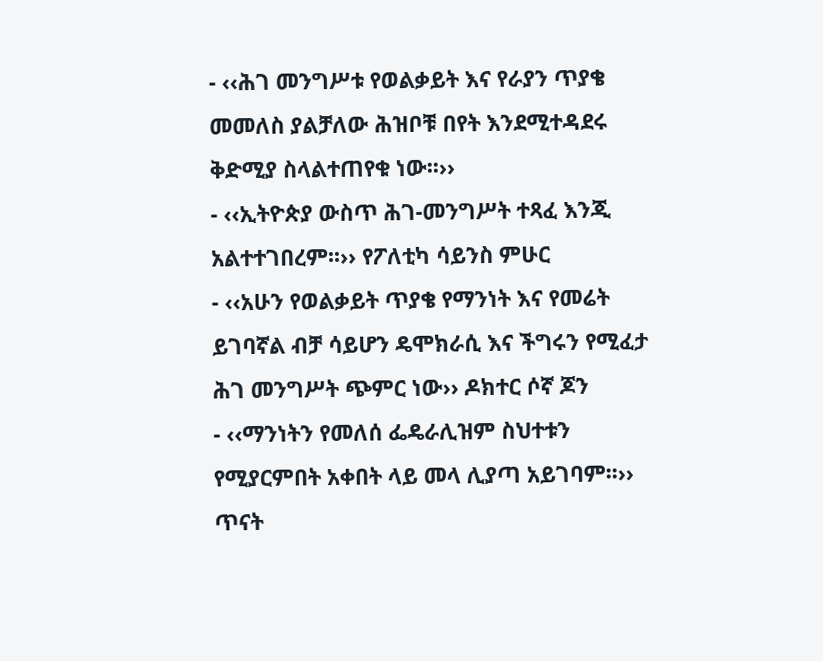- ‹‹ሕገ መንግሥቱ የወልቃይት እና የራያን ጥያቄ መመለስ ያልቻለው ሕዝቦቹ በየት እንደሚተዳደሩ ቅድሚያ ስላልተጠየቁ ነው፡፡››
- ‹‹ኢትዮጵያ ውስጥ ሕገ-መንግሥት ተጻፈ እንጂ አልተተገበረም፡፡›› የፖለቲካ ሳይንስ ምሁር
- ‹‹አሁን የወልቃይት ጥያቄ የማንነት እና የመሬት ይገባኛል ብቻ ሳይሆን ዴሞክራሲ እና ችግሩን የሚፈታ ሕገ መንግሥት ጭምር ነው›› ዶክተር ሶኛ ጆን
- ‹‹ማንነትን የመለሰ ፌዴራሊዝም ስህተቱን የሚያርምበት አቀበት ላይ መላ ሊያጣ አይገባም፡፡›› ጥናት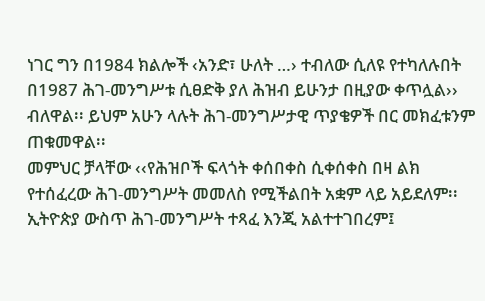ነገር ግን በ1984 ክልሎች ‹አንድ፣ ሁለት …› ተብለው ሲለዩ የተካለሉበት በ1987 ሕገ-መንግሥቱ ሲፀድቅ ያለ ሕዝብ ይሁንታ በዚያው ቀጥሏል›› ብለዋል፡፡ ይህም አሁን ላሉት ሕገ-መንግሥታዊ ጥያቄዎች በር መክፈቱንም ጠቁመዋል፡፡
መምህር ቻላቸው ‹‹የሕዝቦች ፍላጎት ቀሰበቀስ ሲቀሰቀስ በዛ ልክ የተሰፈረው ሕገ-መንግሥት መመለስ የሚችልበት አቋም ላይ አይደለም፡፡ ኢትዮጵያ ውስጥ ሕገ-መንግሥት ተጻፈ እንጂ አልተተገበረም፤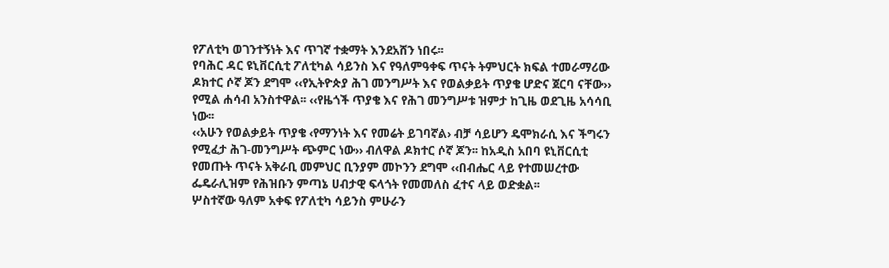የፖለቲካ ወገንተኝነት እና ጥገኛ ተቋማት እንደአሸን ነበሩ፡፡
የባሕር ዳር ዩኒቨርሲቲ ፖለቲካል ሳይንስ እና የዓለምዓቀፍ ጥናት ትምህርት ክፍል ተመራማሪው ዶክተር ሶኛ ጆን ደግሞ ‹‹የኢትዮጵያ ሕገ መንግሥት እና የወልቃይት ጥያቄ ሆድና ጀርባ ናቸው›› የሚል ሐሳብ አንስተዋል፡፡ ‹‹የዜጎች ጥያቄ እና የሕገ መንግሥቱ ዝምታ ከጊዜ ወደጊዜ አሳሳቢ ነው፡፡
‹‹አሁን የወልቃይት ጥያቄ ‹የማንነት እና የመሬት ይገባኛል› ብቻ ሳይሆን ዴሞክራሲ እና ችግሩን የሚፈታ ሕገ-መንግሥት ጭምር ነው›› ብለዋል ዶክተር ሶኛ ጆን፡፡ ከአዲስ አበባ ዩኒቨርሲቲ የመጡት ጥናት አቅራቢ መምህር ቢንያም መኮንን ደግሞ ‹‹በብሔር ላይ የተመሠረተው ፌዴራሊዝም የሕዝቡን ምጣኔ ሀብታዊ ፍላጎት የመመለስ ፈተና ላይ ወድቋል፡፡
ሦስተኛው ዓለም አቀፍ የፖለቲካ ሳይንስ ምሁራን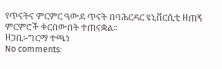የጥናትና ምርምር ዓውደ ጥናት በባሕርዳር ዩኒቨርሲቲ ዘጠኝ ምርምሮች ቀርበውበት ተጠናቋል፡፡
ዘጋቢ፡-ግርማ ተጫነ
No comments: